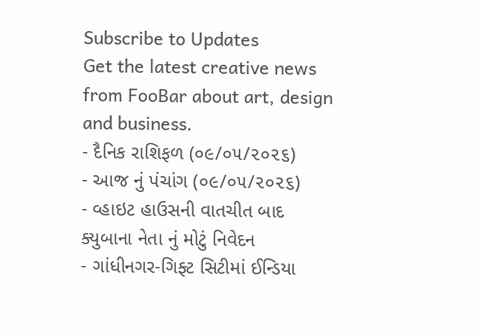Subscribe to Updates
Get the latest creative news from FooBar about art, design and business.
- દૈનિક રાશિફળ (૦૯/૦૫/૨૦૨૬)
- આજ નું પંચાંગ (૦૯/૦૫/૨૦૨૬)
- વ્હાઇટ હાઉસની વાતચીત બાદ ક્યુબાના નેતા નું મોટું નિવેદન
- ગાંધીનગર-ગિફ્ટ સિટીમાં ઈન્ડિયા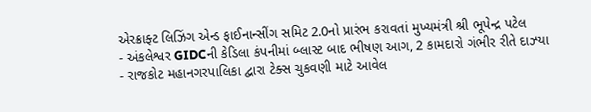એરક્રાફ્ટ લિઝિંગ એન્ડ ફાઈનાન્સીંગ સમિટ 2.0નો પ્રારંભ કરાવતાં મુખ્યમંત્રી શ્રી ભૂપેન્દ્ર પટેલ
- અંકલેશ્વર GIDCની કેડિલા કંપનીમાં બ્લાસ્ટ બાદ ભીષણ આગ, 2 કામદારો ગંભીર રીતે દાઝ્યા
- રાજકોટ મહાનગરપાલિકા દ્વારા ટેક્સ ચુકવણી માટે આવેલ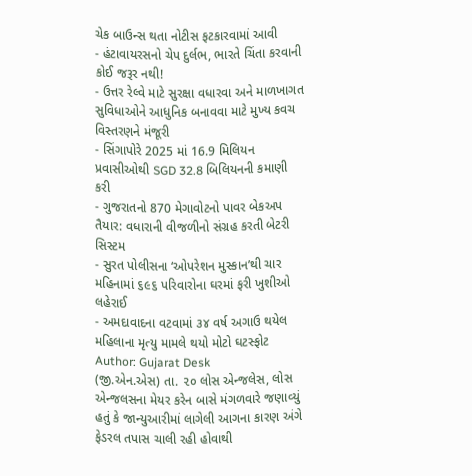ચેક બાઉન્સ થતા નોટીસ ફટકારવામાં આવી
- હંટાવાયરસનો ચેપ દુર્લભ, ભારતે ચિંતા કરવાની કોઈ જરૂર નથી!
- ઉત્તર રેલ્વે માટે સુરક્ષા વધારવા અને માળખાગત સુવિધાઓને આધુનિક બનાવવા માટે મુખ્ય કવચ વિસ્તરણને મંજૂરી
- સિંગાપોરે 2025 માં 16.9 મિલિયન પ્રવાસીઓથી SGD 32.8 બિલિયનની કમાણી કરી
- ગુજરાતનો 870 મેગાવોટનો પાવર બેકઅપ તૈયાર: વધારાની વીજળીનો સંગ્રહ કરતી બેટરી સિસ્ટમ
- સુરત પોલીસના ‘ઓપરેશન મુસ્કાન’થી ચાર મહિનામાં ૬૯૬ પરિવારોના ઘરમાં ફરી ખુશીઓ લહેરાઈ
- અમદાવાદના વટવામાં ૩૪ વર્ષ અગાઉ થયેલ મહિલાના મૃત્યુ મામલે થયો મોટો ઘટસ્ફોટ
Author: Gujarat Desk
(જી.એન.એસ) તા. ૨૦ લોસ એન્જલેસ, લોસ એન્જલસના મેયર કરેન બાસે મંગળવારે જણાવ્યું હતું કે જાન્યુઆરીમાં લાગેલી આગના કારણ અંગે ફેડરલ તપાસ ચાલી રહી હોવાથી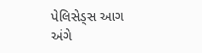પેલિસેડ્સ આગ અંગે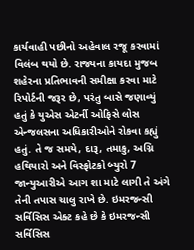કાર્યવાહી પછીનો અહેવાલ રજૂ કરવામાં વિલંબ થયો છે. રાજ્યના કાયદા મુજબ શહેરના પ્રતિભાવની સમીક્ષા કરવા માટે રિપોર્ટની જરૂર છે, પરંતુ બાસે જણાવ્યું હતું કે યુએસ એટર્ની ઓફિસે લોસ એન્જલસના અધિકારીઓને રોકવા કહ્યું હતું. તે જ સમયે, દારૂ, તમાકુ, અગ્નિ હથિયારો અને વિસ્ફોટકો બ્યુરો 7 જાન્યુઆરીએ આગ શા માટે લાગી તે અંગે તેની તપાસ ચાલુ રાખે છે. ઇમરજન્સી સર્વિસિસ એક્ટ કહે છે કે ઇમરજન્સી સર્વિસિસ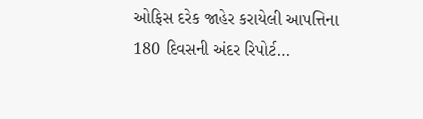ઓફિસ દરેક જાહેર કરાયેલી આપત્તિના 180 દિવસની અંદર રિપોર્ટ…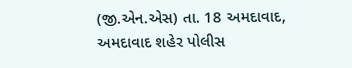(જી.એન.એસ) તા. 18 અમદાવાદ, અમદાવાદ શહેર પોલીસ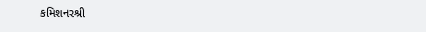કમિશનરશ્રી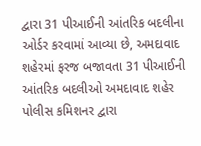દ્વારા 31 પીઆઈની આંતરિક બદલીના ઓર્ડર કરવામાં આવ્યા છે, અમદાવાદ શહેરમાં ફરજ બજાવતા 31 પીઆઈની આંતરિક બદલીઓ અમદાવાદ શહેર પોલીસ કમિશનર દ્વારા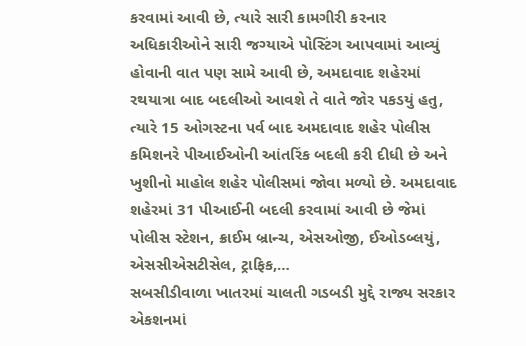કરવામાં આવી છે, ત્યારે સારી કામગીરી કરનાર અધિકારીઓને સારી જગ્યાએ પોસ્ટિંગ આપવામાં આવ્યું હોવાની વાત પણ સામે આવી છે, અમદાવાદ શહેરમાં રથયાત્રા બાદ બદલીઓ આવશે તે વાતે જોર પકડયું હતુ, ત્યારે 15 ઓગસ્ટના પર્વ બાદ અમદાવાદ શહેર પોલીસ કમિશનરે પીઆઈઓની આંતરિંક બદલી કરી દીધી છે અને ખુશીનો માહોલ શહેર પોલીસમાં જોવા મળ્યો છે. અમદાવાદ શહેરમાં 31 પીઆઈની બદલી કરવામાં આવી છે જેમાં પોલીસ સ્ટેશન, ક્રાઈમ બ્રાન્ચ, એસઓજી, ઈઓડબ્લયું, એસસીએસટીસેલ, ટ્રાફિક,…
સબસીડીવાળા ખાતરમાં ચાલતી ગડબડી મુદ્દે રાજ્ય સરકાર એકશનમાં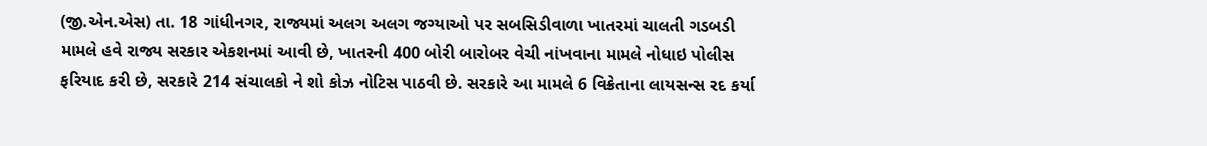(જી.એન.એસ) તા. 18 ગાંધીનગર, રાજ્યમાં અલગ અલગ જગ્યાઓ પર સબસિડીવાળા ખાતરમાં ચાલતી ગડબડી મામલે હવે રાજ્ય સરકાર એકશનમાં આવી છે, ખાતરની 400 બોરી બારોબર વેચી નાંખવાના મામલે નોધાઇ પોલીસ ફરિયાદ કરી છે, સરકારે 214 સંચાલકો ને શો કોઝ નોટિસ પાઠવી છે. સરકારે આ મામલે 6 વિક્રેતાના લાયસન્સ રદ કર્યા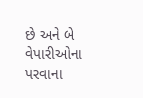છે અને બે વેપારીઓના પરવાના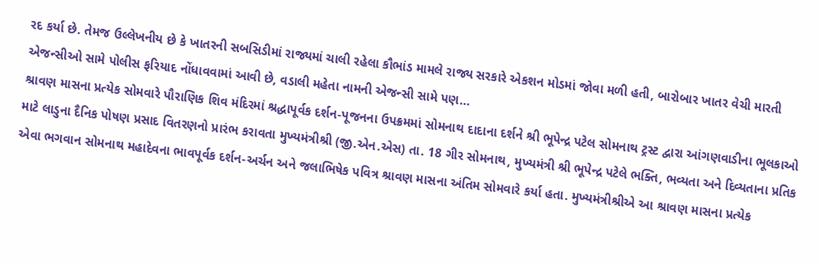રદ કર્યા છે. તેમજ ઉલ્લેખનીય છે કે ખાતરની સબસિડીમાં રાજ્યમાં ચાલી રહેલા કૌભાંડ મામલે રાજ્ય સરકારે એકશન મોડમાં જોવા મળી હતી, બારોબાર ખાતર વેચી મારતી એજન્સીઓ સામે પોલીસ ફરિયાદ નોંધાવવામાં આવી છે, વડાલી મહેતા નામની એજન્સી સામે પણ…
શ્રાવણ માસના પ્રત્યેક સોમવારે પૌરાણિક શિવ મંદિરમાં શ્રદ્ધાપૂર્વક દર્શન-પૂજનના ઉપક્રમમાં સોમનાથ દાદાના દર્શને શ્રી ભૂપેન્દ્ર પટેલ સોમનાથ ટ્રસ્ટ દ્વારા આંગણવાડીના ભૂલકાઓ માટે લાડુના દૈનિક પોષણ પ્રસાદ વિતરણનો પ્રારંભ કરાવતા મુખ્યમંત્રીશ્રી (જી.એન.એસ) તા. 18 ગીર સોમનાથ, મુખ્યમંત્રી શ્રી ભૂપેન્દ્ર પટેલે ભક્તિ, ભવ્યતા અને દિવ્યતાના પ્રતિક એવા ભગવાન સોમનાથ મહાદેવના ભાવપૂર્વક દર્શન-અર્ચન અને જલાભિષેક પવિત્ર શ્રાવણ માસના અંતિમ સોમવારે કર્યા હતા. મુખ્યમંત્રીશ્રીએ આ શ્રાવણ માસના પ્રત્યેક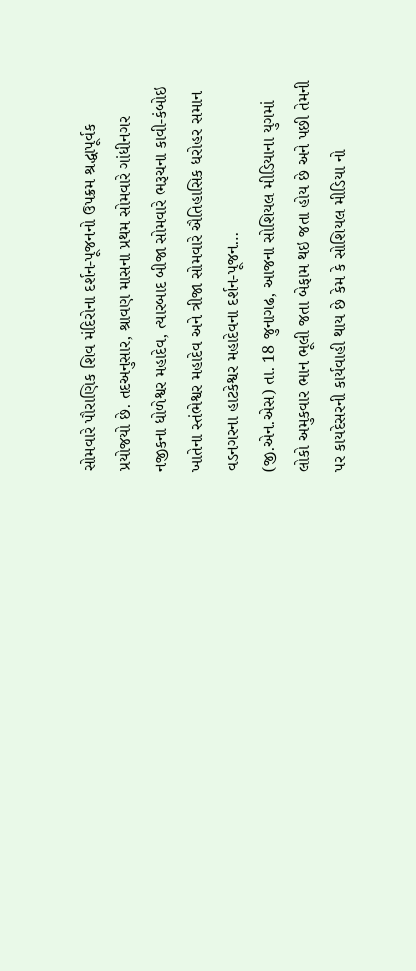સોમવારે પૌરાણિક શિવ મંદિરોના દર્શન-પૂજનનો ઉપક્રમ શ્રદ્ધાપૂર્વક પ્રયોજયો છે. તદઅનુસાર, શ્રાવણ માસના પ્રથમ સોમવારે ગાંધીનગર નજીકના ધોળેશ્વર મહાદેવ, ત્યારબાદ બીજા સોમવારે ભરૂચના કાવી-કંબોઇ ખાતેના સ્તંભેશ્વર મહાદેવ અને ત્રીજા સોમવારે ઐતિહાસિક ધરોહર સમાન વડનગરના હાટકેશ્વર મહાદેવના દર્શન-પૂજન…
(જી.એન.એસ) તા. 18 જુનાગઢ, આજના સોશિયલ મીડિયાના યુગમાં લોકો અમુકવાર ભાન ભૂલી જતા બેફામ થઇ જતા હોય છે અને પછી તેમની પર કાયદેસરની કાર્યવાહી થાય છે કેમ કે સોશિયલ મીડિયા નો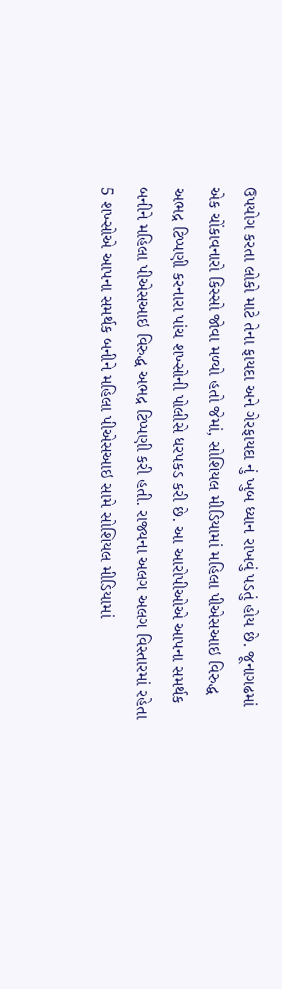ઉપયોગ કરતા લોકો માટે તેના ફાયદા અને ગેરફાયદા નું ખુબ ધ્યાન રાખવું પડતું હોય છે. જૂનાગઢમાં એક ચોંકાવનારો કિસ્સો જોવા મળ્યો હતો જેમાં, સોશિયલ મીડિયામાં મહિલા પીએસઆઇ વિરુદ્ધ અભદ્ર ટિપ્પણી કરનારા પાંચ શખ્સોની પોલીસે ધરપકડ કરી છે. આ આરોપીઓએ આપના સમર્થક બનીને મહિલા પીએસઆઇ વિરુદ્ધ અભદ્ર ટિપ્પણી કરી હતી. રાજ્યના અલગ અલગ વિસ્તારમાં રહેતા 5 શખ્સોએ આપના સમર્થક બનીને મહિલા પીએસઆઇ સામે સોશિયલ મીડિયામાં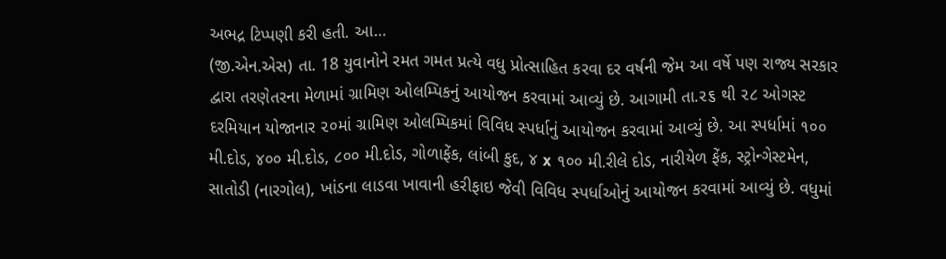અભદ્ર ટિપ્પણી કરી હતી. આ…
(જી.એન.એસ) તા. 18 યુવાનોને રમત ગમત પ્રત્યે વધુ પ્રોત્સાહિત કરવા દર વર્ષની જેમ આ વર્ષે પણ રાજ્ય સરકાર દ્વારા તરણેતરના મેળામાં ગ્રામિણ ઓલમ્પિકનું આયોજન કરવામાં આવ્યું છે. આગામી તા.૨૬ થી ૨૮ ઓગસ્ટ દરમિયાન યોજાનાર ૨૦માં ગ્રામિણ ઓલમ્પિકમાં વિવિધ સ્પર્ધાનું આયોજન કરવામાં આવ્યું છે. આ સ્પર્ધામાં ૧૦૦ મી.દોડ, ૪૦૦ મી.દોડ, ૮૦૦ મી.દોડ, ગોળાફેંક, લાંબી કુદ, ૪ x ૧૦૦ મી.રીલે દોડ, નારીયેળ ફેંક, સ્ટ્રોન્ગેસ્ટમેન, સાતોડી (નારગોલ), ખાંડના લાડવા ખાવાની હરીફાઇ જેવી વિવિધ સ્પર્ધાઓનું આયોજન કરવામાં આવ્યું છે. વધુમાં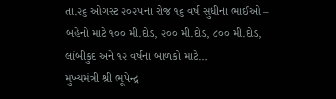તા.૨૬ ઓગસ્ટ ૨૦૨૫ના રોજ ૧૬ વર્ષ સુધીના ભાઈઓ – બહેનો માટે ૧૦૦ મી.દોડ, ૨૦૦ મી.દોડ, ૮૦૦ મી.દોડ, લાંબીકુદ અને ૧૨ વર્ષના બાળકો માટે…
મુખ્યમંત્રી શ્રી ભૂપેન્દ્ર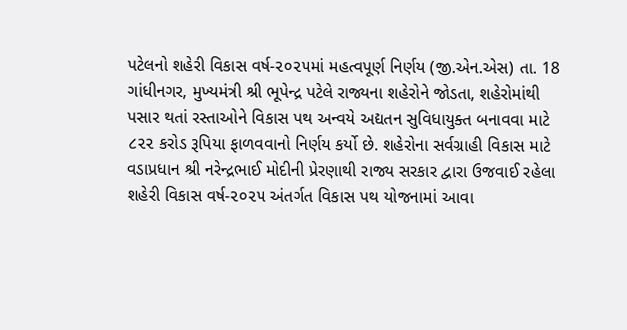પટેલનો શહેરી વિકાસ વર્ષ-૨૦૨૫માં મહત્વપૂર્ણ નિર્ણય (જી.એન.એસ) તા. 18 ગાંધીનગર, મુખ્યમંત્રી શ્રી ભૂપેન્દ્ર પટેલે રાજ્યના શહેરોને જોડતા, શહેરોમાંથી પસાર થતાં રસ્તાઓને વિકાસ પથ અન્વયે અદ્યતન સુવિધાયુક્ત બનાવવા માટે ૮૨૨ કરોડ રૂપિયા ફાળવવાનો નિર્ણય કર્યો છે. શહેરોના સર્વગ્રાહી વિકાસ માટે વડાપ્રધાન શ્રી નરેન્દ્રભાઈ મોદીની પ્રેરણાથી રાજ્ય સરકાર દ્વારા ઉજવાઈ રહેલા શહેરી વિકાસ વર્ષ-૨૦૨૫ અંતર્ગત વિકાસ પથ યોજનામાં આવા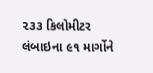૨૩૩ કિલોમીટર લંબાઇના ૯૧ માર્ગોને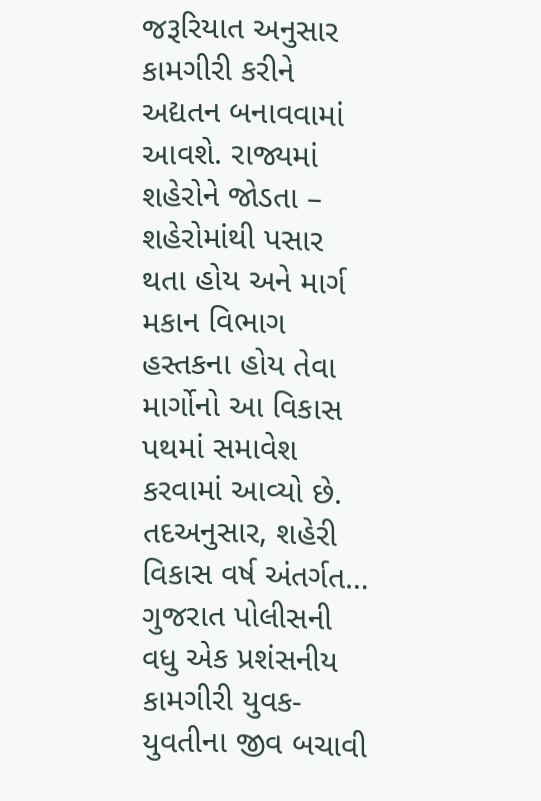જરૂરિયાત અનુસાર કામગીરી કરીને અદ્યતન બનાવવામાં આવશે. રાજ્યમાં શહેરોને જોડતા – શહેરોમાંથી પસાર થતા હોય અને માર્ગ મકાન વિભાગ હસ્તકના હોય તેવા માર્ગોનો આ વિકાસ પથમાં સમાવેશ કરવામાં આવ્યો છે. તદઅનુસાર, શહેરી વિકાસ વર્ષ અંતર્ગત…
ગુજરાત પોલીસની વધુ એક પ્રશંસનીય કામગીરી યુવક-યુવતીના જીવ બચાવી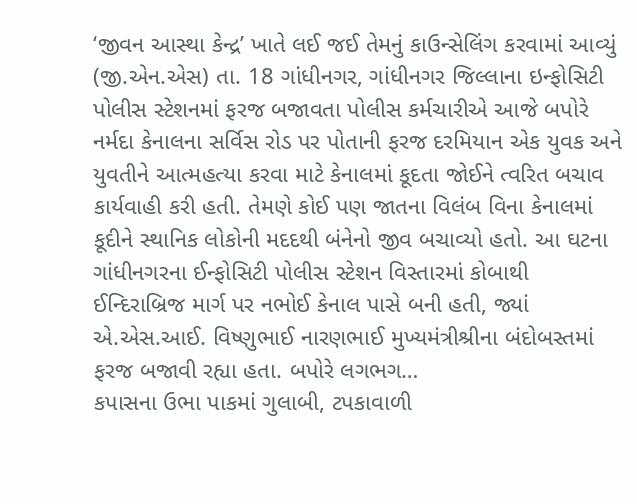‘જીવન આસ્થા કેન્દ્ર’ ખાતે લઈ જઈ તેમનું કાઉન્સેલિંગ કરવામાં આવ્યું (જી.એન.એસ) તા. 18 ગાંધીનગર, ગાંધીનગર જિલ્લાના ઇન્ફોસિટી પોલીસ સ્ટેશનમાં ફરજ બજાવતા પોલીસ કર્મચારીએ આજે બપોરે નર્મદા કેનાલના સર્વિસ રોડ પર પોતાની ફરજ દરમિયાન એક યુવક અને યુવતીને આત્મહત્યા કરવા માટે કેનાલમાં કૂદતા જોઈને ત્વરિત બચાવ કાર્યવાહી કરી હતી. તેમણે કોઈ પણ જાતના વિલંબ વિના કેનાલમાં કૂદીને સ્થાનિક લોકોની મદદથી બંનેનો જીવ બચાવ્યો હતો. આ ઘટના ગાંધીનગરના ઈન્ફોસિટી પોલીસ સ્ટેશન વિસ્તારમાં કોબાથી ઈન્દિરાબ્રિજ માર્ગ પર નભોઈ કેનાલ પાસે બની હતી, જ્યાં એ.એસ.આઈ. વિષ્ણુભાઈ નારણભાઈ મુખ્યમંત્રીશ્રીના બંદોબસ્તમાં ફરજ બજાવી રહ્યા હતા. બપોરે લગભગ…
કપાસના ઉભા પાકમાં ગુલાબી, ટપકાવાળી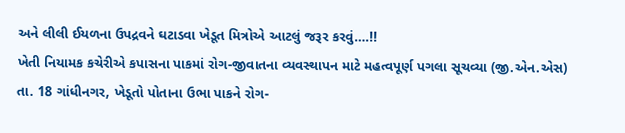અને લીલી ઈયળના ઉપદ્રવને ઘટાડવા ખેડૂત મિત્રોએ આટલું જરૂર કરવું….!!
ખેતી નિયામક કચેરીએ કપાસના પાકમાં રોગ-જીવાતના વ્યવસ્થાપન માટે મહત્વપૂર્ણ પગલા સૂચવ્યા (જી.એન.એસ) તા. 18 ગાંધીનગર, ખેડૂતો પોતાના ઉભા પાકને રોગ-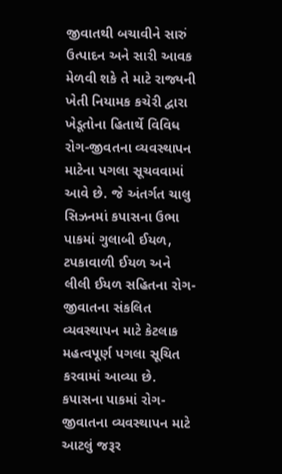જીવાતથી બચાવીને સારું ઉત્પાદન અને સારી આવક મેળવી શકે તે માટે રાજ્યની ખેતી નિયામક કચેરી દ્વારા ખેડૂતોના હિતાર્થે વિવિધ રોગ-જીવતના વ્યવસ્થાપન માટેના પગલા સૂચવવામાં આવે છે. જે અંતર્ગત ચાલુ સિઝનમાં કપાસના ઉભા પાકમાં ગુલાબી ઈયળ, ટપકાવાળી ઈયળ અને લીલી ઈયળ સહિતના રોગ-જીવાતના સંકલિત વ્યવસ્થાપન માટે કેટલાક મહત્વપૂર્ણ પગલા સૂચિત કરવામાં આવ્યા છે. કપાસના પાકમાં રોગ-જીવાતના વ્યવસ્થાપન માટે આટલું જરૂર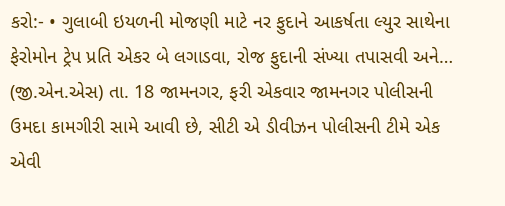કરો:- • ગુલાબી ઇયળની મોજણી માટે નર ફુદાને આકર્ષતા લ્યુર સાથેના ફેરોમોન ટ્રેપ પ્રતિ એકર બે લગાડવા, રોજ ફુદાની સંખ્યા તપાસવી અને…
(જી.એન.એસ) તા. 18 જામનગર, ફરી એકવાર જામનગર પોલીસની ઉમદા કામગીરી સામે આવી છે, સીટી એ ડીવીઝન પોલીસની ટીમે એક એવી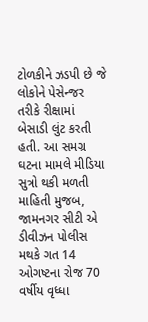ટોળકીને ઝડપી છે જે લોકોને પેસેન્જર તરીકે રીક્ષામાં બેસાડી લુંટ કરતી હતી. આ સમગ્ર ઘટના મામલે મીડિયા સુત્રો થકી મળતી માહિતી મુજબ, જામનગર સીટી એ ડીવીઝન પોલીસ મથકે ગત 14 ઓગષ્ટના રોજ 70 વર્ષીય વૃધ્ધા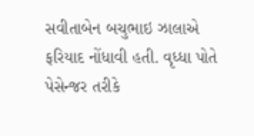સવીતાબેન બચુભાઇ ઝાલાએ ફરિયાદ નોંધાવી હતી. વૃધ્ધા પોતે પેસેન્જર તરીકે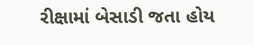રીક્ષામાં બેસાડી જતા હોય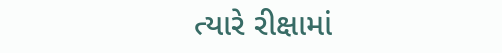ત્યારે રીક્ષામાં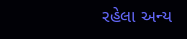રહેલા અન્ય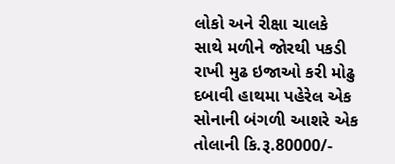લોકો અને રીક્ષા ચાલકે સાથે મળીને જોરથી પકડી રાખી મુઢ ઇજાઓ કરી મોઢુ દબાવી હાથમા પહેરેલ એક સોનાની બંગળી આશરે એક તોલાની કિ.રૂ.80000/-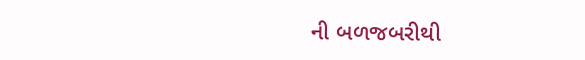ની બળજબરીથી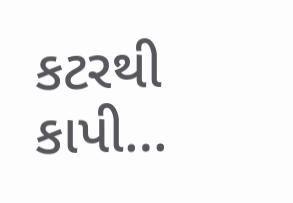કટરથી કાપી…